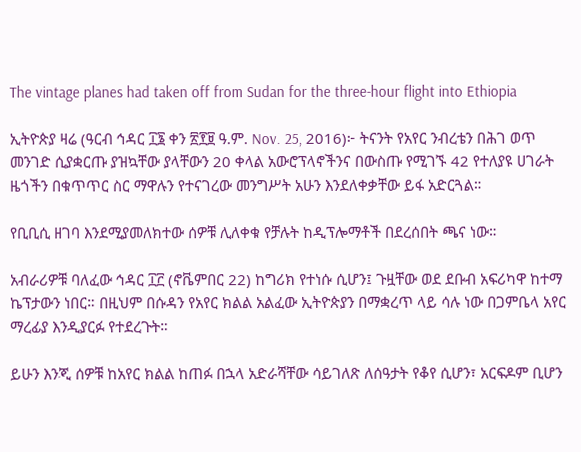The vintage planes had taken off from Sudan for the three-hour flight into Ethiopia

ኢትዮጵያ ዛሬ (ዓርብ ኅዳር ፲፮ ቀን ፳፻፱ ዓ.ም. Nov. 25, 2016)፦ ትናንት የአየር ንብረቴን በሕገ ወጥ መንገድ ሲያቋርጡ ያዝኳቸው ያላቸውን 20 ቀላል አውሮፕላኖችንና በውስጡ የሚገኙ 42 የተለያዩ ሀገራት ዜጎችን በቁጥጥር ስር ማዋሉን የተናገረው መንግሥት አሁን እንደለቀቃቸው ይፋ አድርጓል።

የቢቢሲ ዘገባ እንደሚያመለክተው ሰዎቹ ሊለቀቁ የቻሉት ከዲፕሎማቶች በደረሰበት ጫና ነው።

አብራሪዎቹ ባለፈው ኅዳር ፲፫ (ኖቬምበር 22) ከግሪክ የተነሱ ሲሆን፤ ጉዟቸው ወደ ደቡብ አፍሪካዋ ከተማ ኬፕታውን ነበር። በዚህም በሱዳን የአየር ክልል አልፈው ኢትዮጵያን በማቋረጥ ላይ ሳሉ ነው በጋምቤላ አየር ማረፊያ እንዲያርፉ የተደረጉት።

ይሁን እንጂ ሰዎቹ ከአየር ክልል ከጠፉ በኋላ አድራሻቸው ሳይገለጽ ለሰዓታት የቆየ ሲሆን፣ አርፍዶም ቢሆን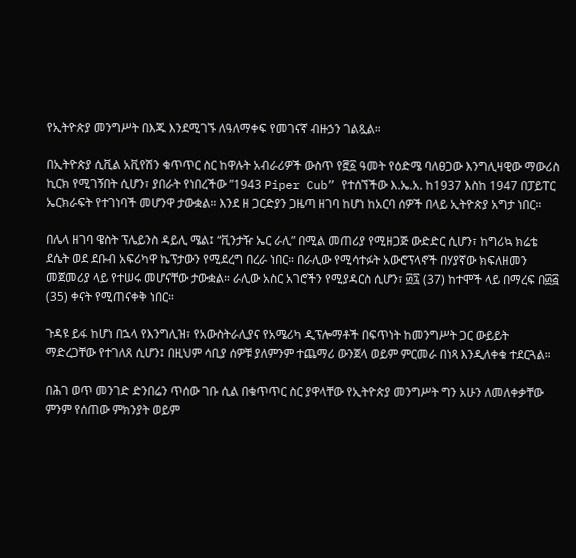የኢትዮጵያ መንግሥት በእጁ እንደሚገኙ ለዓለማቀፍ የመገናኛ ብዙኃን ገልጿል።

በኢትዮጵያ ሲቪል አቪየሽን ቁጥጥር ስር ከዋሉት አብራሪዎች ውስጥ የ፸፩ ዓመት የዕድሜ ባለፀጋው እንግሊዛዊው ማውሪስ ኪርክ የሚገኝበት ሲሆን፣ ያበራት የነበረችው ”1943 Piper Cub” የተሰኘችው እ.ኤ.አ. ከ1937 እስከ 1947 በፓይፐር ኤርክራፍት የተገነባች መሆንዋ ታውቋል። እንደ ዘ ጋርድያን ጋዜጣ ዘገባ ከሆነ ከአርባ ሰዎች በላይ ኢትዮጵያ አግታ ነበር።

በሌላ ዘገባ ዌስት ፕሌይንስ ዳይሊ ሜል፤ “ቪንታዥ ኤር ራሊ” በሚል መጠሪያ የሚዘጋጅ ውድድር ሲሆን፣ ከግሪኳ ክሬቴ ደሴት ወደ ደቡብ አፍሪካዋ ኬፕታውን የሚደረግ በረራ ነበር። በራሊው የሚሳተፉት አውሮፕላኖች በሃያኛው ክፍለዘመን መጀመሪያ ላይ የተሠሩ መሆናቸው ታውቋል። ራሊው አስር አገሮችን የሚያዳርስ ሲሆን፣ ፴፯ (37) ከተሞች ላይ በማረፍ በ፴፭ (35) ቀናት የሚጠናቀቅ ነበር።

ጉዳዩ ይፋ ከሆነ በኋላ የእንግሊዝ፣ የአውስትራሊያና የአሜሪካ ዲፕሎማቶች በፍጥነት ከመንግሥት ጋር ውይይት ማድረጋቸው የተገለጸ ሲሆን፤ በዚህም ሳቢያ ሰዎቹ ያለምንም ተጨማሪ ውንጀላ ወይም ምርመራ በነጻ እንዲለቀቁ ተደርጓል።

በሕገ ወጥ መንገድ ድንበሬን ጥሰው ገቡ ሲል በቁጥጥር ስር ያዋላቸው የኢትዮጵያ መንግሥት ግን አሁን ለመለቀቃቸው ምንም የሰጠው ምክንያት ወይም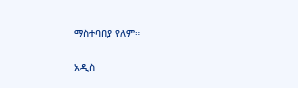ማስተባበያ የለም።

አዲስ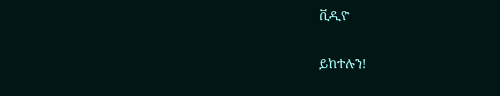ቪዲዮ

ይከተሉን!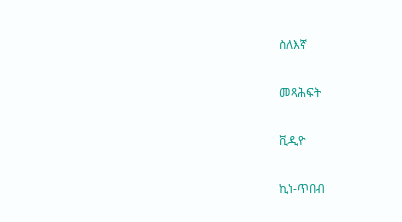ስለእኛ

መጻሕፍት

ቪዲዮ

ኪነ-ጥበብ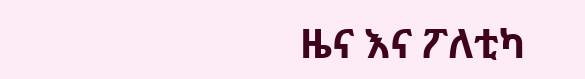ዜና እና ፖለቲካ